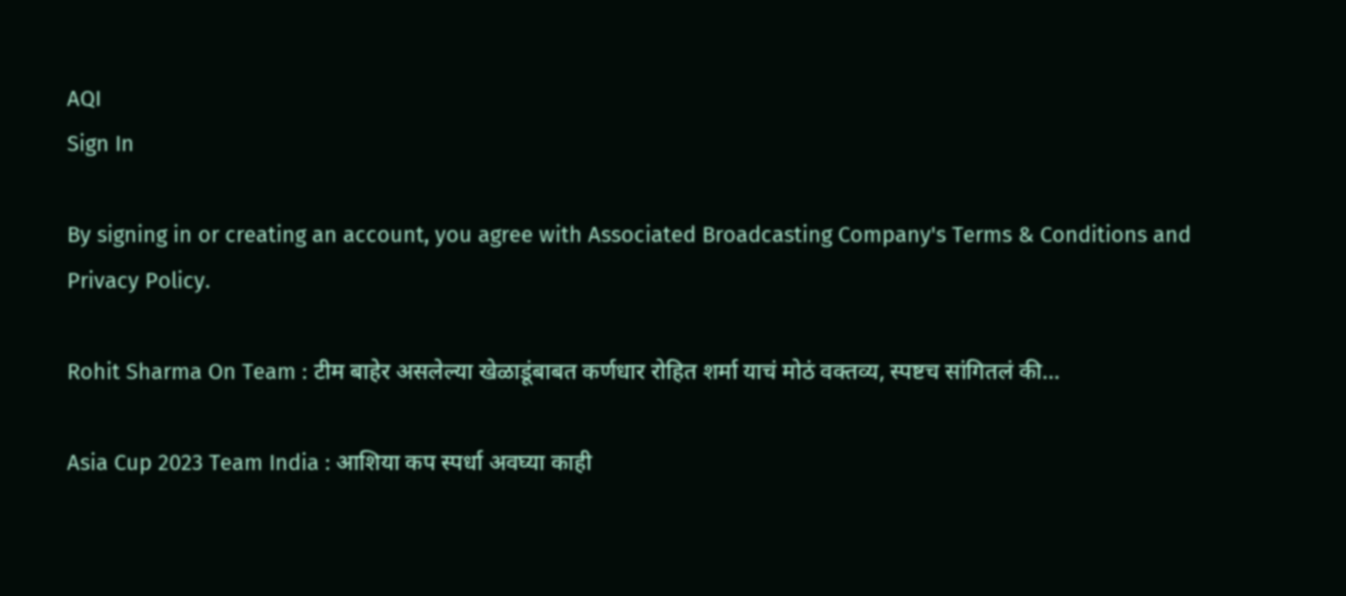AQI
Sign In

By signing in or creating an account, you agree with Associated Broadcasting Company's Terms & Conditions and Privacy Policy.

Rohit Sharma On Team : टीम बाहेर असलेल्या खेळाडूंबाबत कर्णधार रोहित शर्मा याचं मोठं वक्तव्य, स्पष्टच सांगितलं की…

Asia Cup 2023 Team India : आशिया कप स्पर्धा अवघ्या काही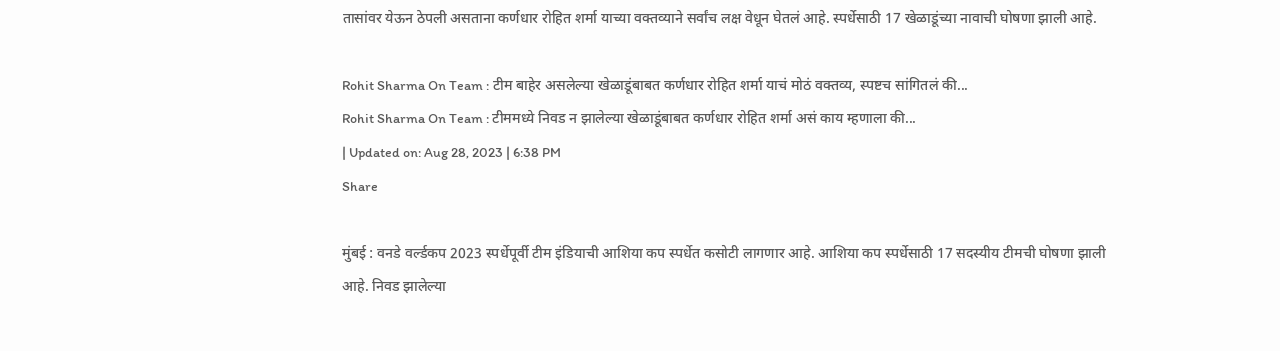तासांवर येऊन ठेपली असताना कर्णधार रोहित शर्मा याच्या वक्तव्याने सर्वांच लक्ष वेधून घेतलं आहे. स्पर्धेसाठी 17 खेळाडूंच्या नावाची घोषणा झाली आहे.

Rohit Sharma On Team : टीम बाहेर असलेल्या खेळाडूंबाबत कर्णधार रोहित शर्मा याचं मोठं वक्तव्य, स्पष्टच सांगितलं की...
Rohit Sharma On Team : टीममध्ये निवड न झालेल्या खेळाडूंबाबत कर्णधार रोहित शर्मा असं काय म्हणाला की...
| Updated on: Aug 28, 2023 | 6:38 PM
Share

मुंबई : वनडे वर्ल्डकप 2023 स्पर्धेपूर्वी टीम इंडियाची आशिया कप स्पर्धेत कसोटी लागणार आहे. आशिया कप स्पर्धेसाठी 17 सदस्यीय टीमची घोषणा झाली आहे. निवड झालेल्या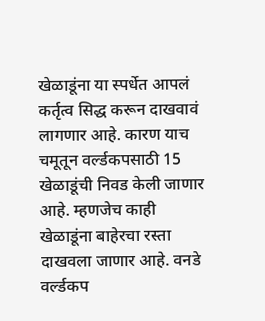खेळाडूंना या स्पर्धेत आपलं कर्तृत्व सिद्ध करून दाखवावं लागणार आहे. कारण याच चमूतून वर्ल्डकपसाठी 15 खेळाडूंची निवड केली जाणार आहे. म्हणजेच काही खेळाडूंना बाहेरचा रस्ता दाखवला जाणार आहे. वनडे वर्ल्डकप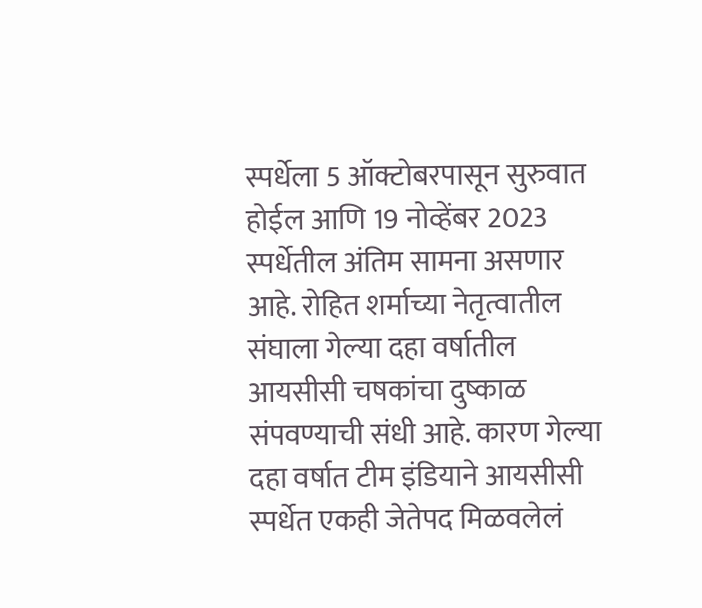स्पर्धेला 5 ऑक्टोबरपासून सुरुवात होईल आणि 19 नोव्हेंबर 2023 स्पर्धेतील अंतिम सामना असणार आहे. रोहित शर्माच्या नेतृत्वातील संघाला गेल्या दहा वर्षातील आयसीसी चषकांचा दुष्काळ संपवण्याची संधी आहे. कारण गेल्या दहा वर्षात टीम इंडियाने आयसीसी स्पर्धेत एकही जेतेपद मिळवलेलं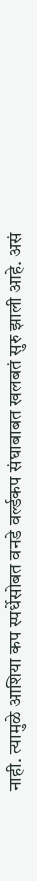नाही. त्यामुळे आशिया कप स्पर्धेसोबत वनडे वर्ल्डकप संघाबाबत खलबतं सुरु झाली आहे. असं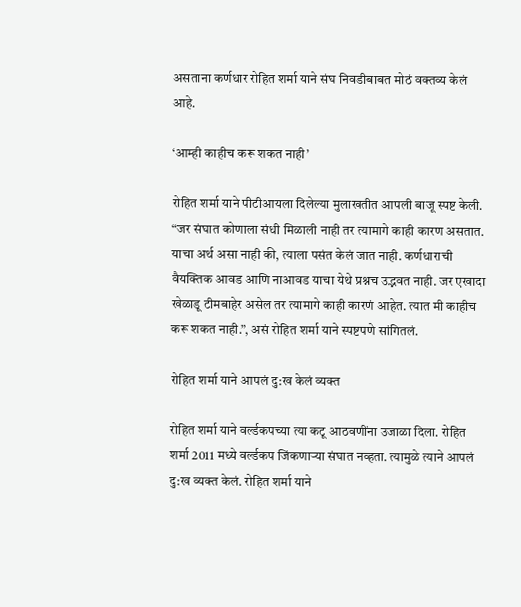असताना कर्णधार रोहित शर्मा याने संघ निवडीबाबत मोठं वक्तव्य केलं आहे.

‘आम्ही काहीच करू शकत नाही’

रोहित शर्मा याने पीटीआयला दिलेल्या मुलाखतीत आपली बाजू स्पष्ट केली. “जर संघात कोणाला संधी मिळाली नाही तर त्यामागे काही कारण असतात. याचा अर्थ असा नाही की, त्याला पसंत केलं जात नाही. कर्णधाराची वैयक्तिक आवड आणि नाआवड याचा येथे प्रश्नच उद्भवत नाही. जर एखादा खेळाडू टीमबाहेर असेल तर त्यामागे काही कारणं आहेत. त्यात मी काहीच करू शकत नाही.”, असं रोहित शर्मा याने स्पष्टपणे सांगितलं.

रोहित शर्मा याने आपलं दु:ख केलं व्यक्त

रोहित शर्मा याने वर्ल्डकपच्या त्या कटू आठवणींना उजाळा दिला. रोहित शर्मा 2011 मध्ये वर्ल्डकप जिंकणाऱ्या संघात नव्हता. त्यामुळे त्याने आपलं दु:ख व्यक्त केलं. रोहित शर्मा याने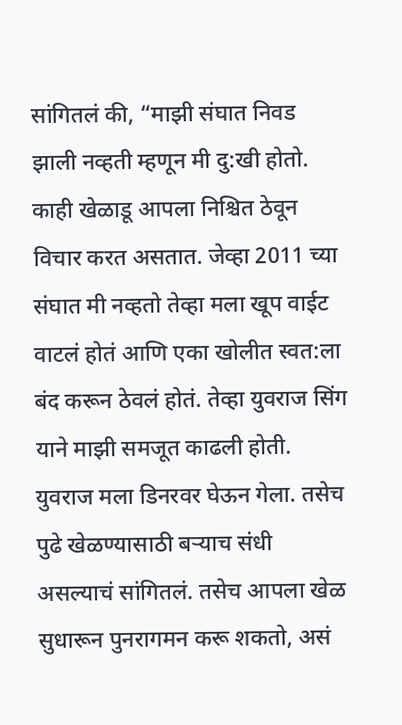सांगितलं की, “माझी संघात निवड झाली नव्हती म्हणून मी दु:खी होतो. काही खेळाडू आपला निश्चित ठेवून विचार करत असतात. जेव्हा 2011 च्या संघात मी नव्हतो तेव्हा मला खूप वाईट वाटलं होतं आणि एका खोलीत स्वत:ला बंद करून ठेवलं होतं. तेव्हा युवराज सिंग याने माझी समजूत काढली होती. युवराज मला डिनरवर घेऊन गेला. तसेच पुढे खेळण्यासाठी बऱ्याच संधी असल्याचं सांगितलं. तसेच आपला खेळ सुधारून पुनरागमन करू शकतो, असं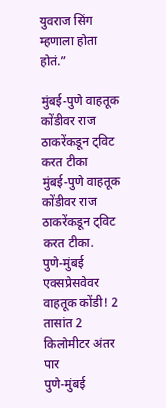युवराज सिंग म्हणाला होता होतं.”

मुंबई-पुणे वाहतूक कोंडीवर राज ठाकरेंकडून ट्विट करत टीका
मुंबई-पुणे वाहतूक कोंडीवर राज ठाकरेंकडून ट्विट करत टीका.
पुणे-मुंबई एक्सप्रेसवेवर वाहतूक कोंडी! 2 तासांत 2 किलोमीटर अंतर पार
पुणे-मुंबई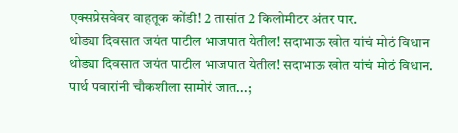एक्सप्रेसवेवर वाहतूक कोंडी! 2 तासांत 2 किलोमीटर अंतर पार.
थोड्या दिवसात जयंत पाटील भाजपात येतील! सदाभाऊ खोत यांचं मोठं विधान
थोड्या दिवसात जयंत पाटील भाजपात येतील! सदाभाऊ खोत यांचं मोठं विधान.
पार्थ पवारांनी चौकशीला सामोरं जात...;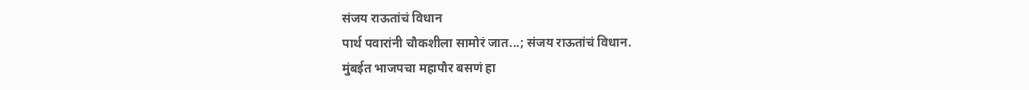संजय राऊतांचं विधान
पार्थ पवारांनी चौकशीला सामोरं जात...; संजय राऊतांचं विधान.
मुंबईत भाजपचा महापौर बसणं हा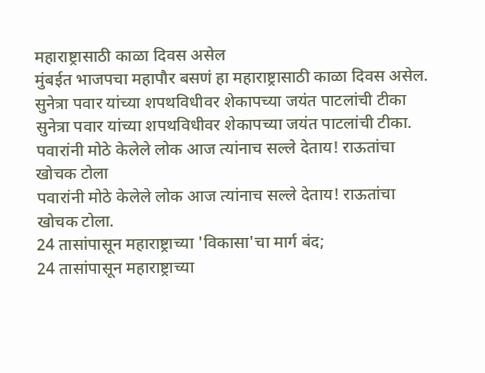महाराष्ट्रासाठी काळा दिवस असेल
मुंबईत भाजपचा महापौर बसणं हा महाराष्ट्रासाठी काळा दिवस असेल.
सुनेत्रा पवार यांच्या शपथविधीवर शेकापच्या जयंत पाटलांची टीका
सुनेत्रा पवार यांच्या शपथविधीवर शेकापच्या जयंत पाटलांची टीका.
पवारांनी मोठे केलेले लोक आज त्यांनाच सल्ले देताय! राऊतांचा खोचक टोला
पवारांनी मोठे केलेले लोक आज त्यांनाच सल्ले देताय! राऊतांचा खोचक टोला.
24 तासांपासून महाराष्ट्राच्या 'विकासा'चा मार्ग बंद;
24 तासांपासून महाराष्ट्राच्या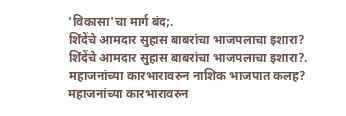'विकासा'चा मार्ग बंद;.
शिंदेंचे आमदार सुहास बाबरांचा भाजपलाचा इशारा?
शिंदेंचे आमदार सुहास बाबरांचा भाजपलाचा इशारा?.
महाजनांच्या कारभारावरुन नाशिक भाजपात कलह?
महाजनांच्या कारभारावरुन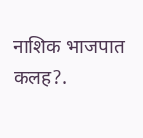नाशिक भाजपात कलह?.